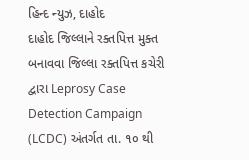હિન્દ ન્યુઝ, દાહોદ
દાહોદ જિલ્લાને રક્તપિત્ત મુક્ત બનાવવા જિલ્લા રક્તપિત્ત કચેરી દ્વારા Leprosy Case Detection Campaign (LCDC) અંતર્ગત તા. ૧૦ થી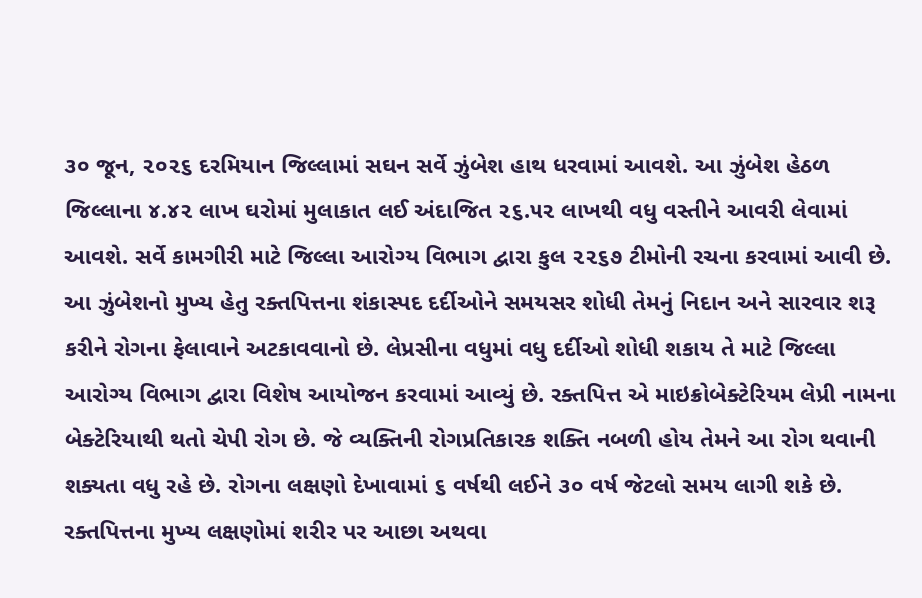૩૦ જૂન, ૨૦૨૬ દરમિયાન જિલ્લામાં સઘન સર્વે ઝુંબેશ હાથ ધરવામાં આવશે. આ ઝુંબેશ હેઠળ જિલ્લાના ૪.૪૨ લાખ ઘરોમાં મુલાકાત લઈ અંદાજિત ૨૬.૫૨ લાખથી વધુ વસ્તીને આવરી લેવામાં આવશે. સર્વે કામગીરી માટે જિલ્લા આરોગ્ય વિભાગ દ્વારા કુલ ૨૨૬૭ ટીમોની રચના કરવામાં આવી છે.
આ ઝુંબેશનો મુખ્ય હેતુ રક્તપિત્તના શંકાસ્પદ દર્દીઓને સમયસર શોધી તેમનું નિદાન અને સારવાર શરૂ કરીને રોગના ફેલાવાને અટકાવવાનો છે. લેપ્રસીના વધુમાં વધુ દર્દીઓ શોધી શકાય તે માટે જિલ્લા આરોગ્ય વિભાગ દ્વારા વિશેષ આયોજન કરવામાં આવ્યું છે. રક્તપિત્ત એ માઇક્રોબેક્ટેરિયમ લેપ્રી નામના બેક્ટેરિયાથી થતો ચેપી રોગ છે. જે વ્યક્તિની રોગપ્રતિકારક શક્તિ નબળી હોય તેમને આ રોગ થવાની શક્યતા વધુ રહે છે. રોગના લક્ષણો દેખાવામાં ૬ વર્ષથી લઈને ૩૦ વર્ષ જેટલો સમય લાગી શકે છે.
રક્તપિત્તના મુખ્ય લક્ષણોમાં શરીર પર આછા અથવા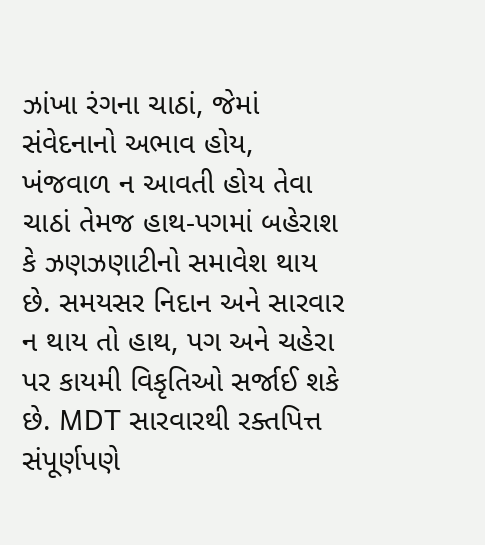ઝાંખા રંગના ચાઠાં, જેમાં સંવેદનાનો અભાવ હોય, ખંજવાળ ન આવતી હોય તેવા ચાઠાં તેમજ હાથ-પગમાં બહેરાશ કે ઝણઝણાટીનો સમાવેશ થાય છે. સમયસર નિદાન અને સારવાર ન થાય તો હાથ, પગ અને ચહેરા પર કાયમી વિકૃતિઓ સર્જાઈ શકે છે. MDT સારવારથી રક્તપિત્ત સંપૂર્ણપણે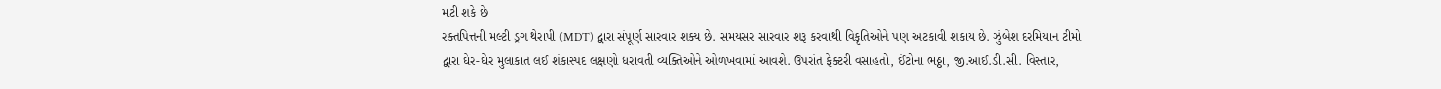મટી શકે છે
રક્તપિત્તની મલ્ટી ડ્રગ થેરાપી (MDT) દ્વારા સંપૂર્ણ સારવાર શક્ય છે. સમયસર સારવાર શરૂ કરવાથી વિકૃતિઓને પણ અટકાવી શકાય છે. ઝુંબેશ દરમિયાન ટીમો દ્વારા ઘેર-ઘેર મુલાકાત લઈ શંકાસ્પદ લક્ષણો ધરાવતી વ્યક્તિઓને ઓળખવામાં આવશે. ઉપરાંત ફેક્ટરી વસાહતો, ઈંટોના ભઠ્ઠા, જી.આઈ.ડી.સી. વિસ્તાર,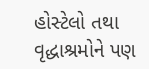હોસ્ટેલો તથા વૃદ્ધાશ્રમોને પણ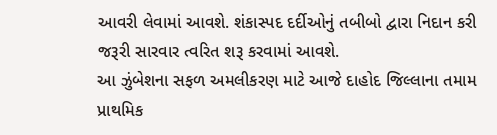આવરી લેવામાં આવશે. શંકાસ્પદ દર્દીઓનું તબીબો દ્વારા નિદાન કરી જરૂરી સારવાર ત્વરિત શરૂ કરવામાં આવશે.
આ ઝુંબેશના સફળ અમલીકરણ માટે આજે દાહોદ જિલ્લાના તમામ પ્રાથમિક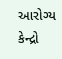આરોગ્ય કેન્દ્રો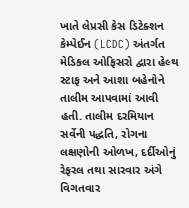ખાતે લેપ્રસી કેસ ડિટેક્શન કેમ્પેઈન (LCDC) અંતર્ગત મેડિકલ ઓફિસરો દ્વારા હેલ્થ સ્ટાફ અને આશા બહેનોને તાલીમ આપવામાં આવી હતી. તાલીમ દરમિયાન સર્વેની પદ્ધતિ, રોગના લક્ષણોની ઓળખ, દર્દીઓનું રેફરલ તથા સારવાર અંગે વિગતવાર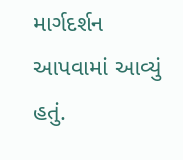માર્ગદર્શન આપવામાં આવ્યું હતું.